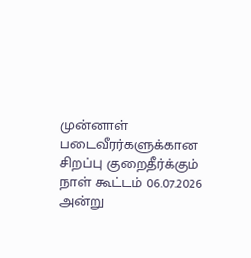முன்னாள் படைவீரர்களுக்கான சிறப்பு குறைதீர்க்கும் நாள் கூட்டம் 06.07.2026 அன்று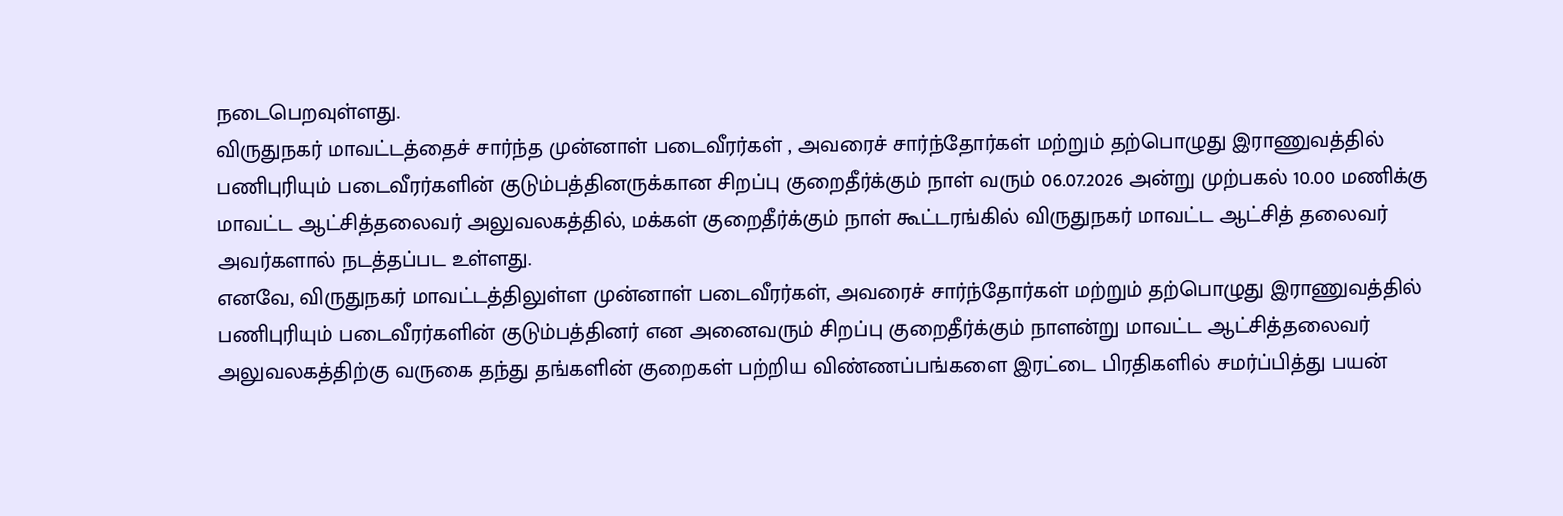நடைபெறவுள்ளது.
விருதுநகர் மாவட்டத்தைச் சார்ந்த முன்னாள் படைவீரர்கள் , அவரைச் சார்ந்தோர்கள் மற்றும் தற்பொழுது இராணுவத்தில் பணிபுரியும் படைவீரர்களின் குடும்பத்தினருக்கான சிறப்பு குறைதீர்க்கும் நாள் வரும் 06.07.2026 அன்று முற்பகல் 10.00 மணிக்கு மாவட்ட ஆட்சித்தலைவர் அலுவலகத்தில், மக்கள் குறைதீர்க்கும் நாள் கூட்டரங்கில் விருதுநகர் மாவட்ட ஆட்சித் தலைவர் அவர்களால் நடத்தப்பட உள்ளது.
எனவே, விருதுநகர் மாவட்டத்திலுள்ள முன்னாள் படைவீரர்கள், அவரைச் சார்ந்தோர்கள் மற்றும் தற்பொழுது இராணுவத்தில் பணிபுரியும் படைவீரர்களின் குடும்பத்தினர் என அனைவரும் சிறப்பு குறைதீர்க்கும் நாளன்று மாவட்ட ஆட்சித்தலைவர் அலுவலகத்திற்கு வருகை தந்து தங்களின் குறைகள் பற்றிய விண்ணப்பங்களை இரட்டை பிரதிகளில் சமர்ப்பித்து பயன்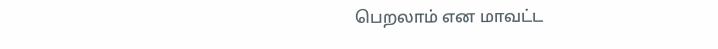பெறலாம் என மாவட்ட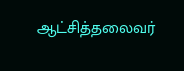ஆட்சித்தலைவர்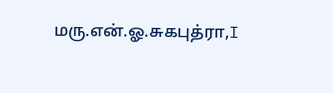மரு.என்.ஓ.சுகபுத்ரா,I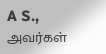A S., அவர்கள்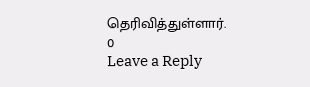தெரிவித்துள்ளார்.
0
Leave a Reply